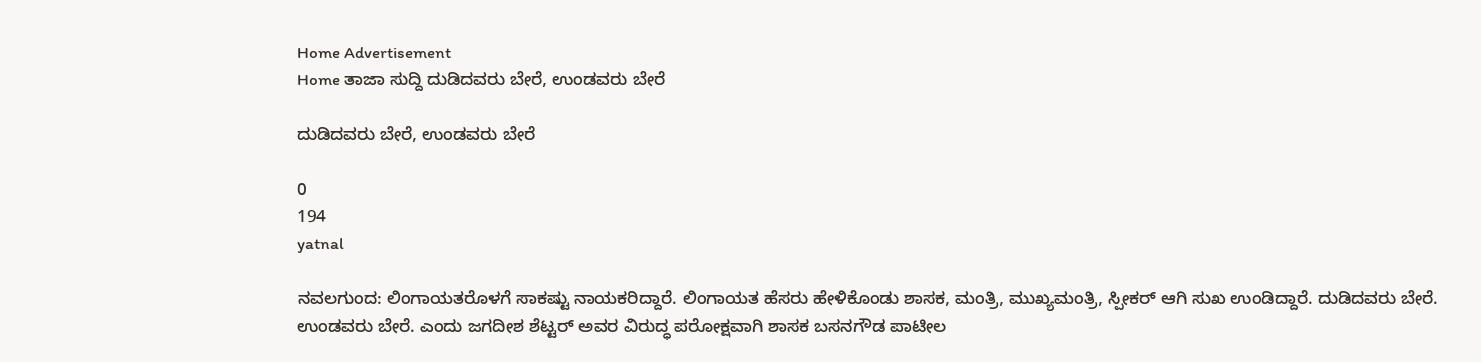Home Advertisement
Home ತಾಜಾ ಸುದ್ದಿ ದುಡಿದವರು ಬೇರೆ, ಉಂಡವರು ಬೇರೆ

ದುಡಿದವರು ಬೇರೆ, ಉಂಡವರು ಬೇರೆ

0
194
yatnal

ನವಲಗುಂದ: ಲಿಂಗಾಯತರೊಳಗೆ ಸಾಕಷ್ಟು ನಾಯಕರಿದ್ದಾರೆ. ಲಿಂಗಾಯತ ಹೆಸರು ಹೇಳಿಕೊಂಡು ಶಾಸಕ, ಮಂತ್ರಿ, ಮುಖ್ಯಮಂತ್ರಿ, ಸ್ಪೀಕರ್ ಆಗಿ ಸುಖ ಉಂಡಿದ್ದಾರೆ. ದುಡಿದವರು ಬೇರೆ. ಉಂಡವರು ಬೇರೆ. ಎಂದು ಜಗದೀಶ ಶೆಟ್ಟರ್ ಅವರ ವಿರುದ್ಧ ಪರೋಕ್ಷವಾಗಿ ಶಾಸಕ ಬಸನಗೌಡ ಪಾಟೀಲ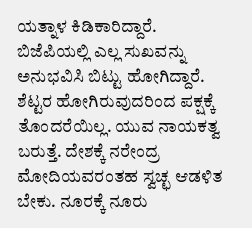ಯತ್ನಾಳ ಕಿಡಿಕಾರಿದ್ದಾರೆ.
ಬಿಜೆಪಿಯಲ್ಲಿ ಎಲ್ಲ ಸುಖವನ್ನು ಅನುಭವಿಸಿ ಬಿಟ್ಟು ಹೋಗಿದ್ದಾರೆ. ಶೆಟ್ಟರ ಹೋಗಿರುವುದರಿಂದ ಪಕ್ಷಕ್ಕೆ ತೊಂದರೆಯಿಲ್ಲ. ಯುವ ನಾಯಕತ್ವ ಬರುತ್ತೆ. ದೇಶಕ್ಕೆ ನರೇಂದ್ರ ಮೋದಿಯವರಂತಹ ಸ್ವಚ್ಛ ಆಡಳಿತ ಬೇಕು. ನೂರಕ್ಕೆ ನೂರು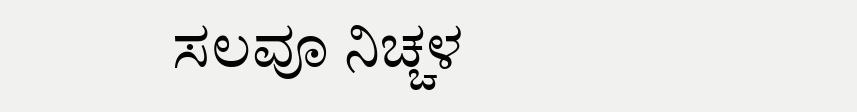ಸಲವೂ ನಿಚ್ಚಳ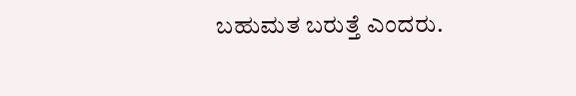ಬಹುಮತ ಬರುತ್ತೆ ಎಂದರು.